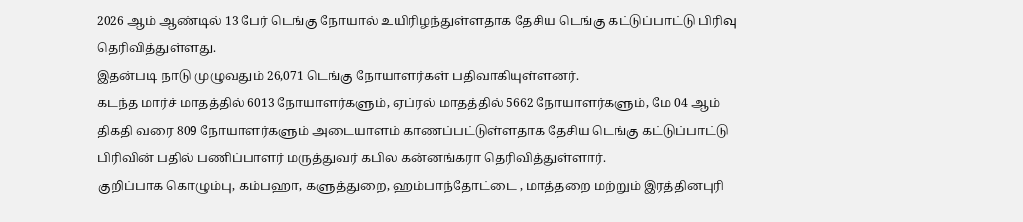2026 ஆம் ஆண்டில் 13 பேர் டெங்கு நோயால் உயிரிழந்துள்ளதாக தேசிய டெங்கு கட்டுப்பாட்டு பிரிவு தெரிவித்துள்ளது.
இதன்படி நாடு முழுவதும் 26,071 டெங்கு நோயாளர்கள் பதிவாகியுள்ளனர்.
கடந்த மார்ச் மாதத்தில் 6013 நோயாளர்களும், ஏப்ரல் மாதத்தில் 5662 நோயாளர்களும், மே 04 ஆம் திகதி வரை 809 நோயாளர்களும் அடையாளம் காணப்பட்டுள்ளதாக தேசிய டெங்கு கட்டுப்பாட்டு பிரிவின் பதில் பணிப்பாளர் மருத்துவர் கபில கன்னங்கரா தெரிவித்துள்ளார்.
குறிப்பாக கொழும்பு, கம்பஹா, களுத்துறை, ஹம்பாந்தோட்டை , மாத்தறை மற்றும் இரத்தினபுரி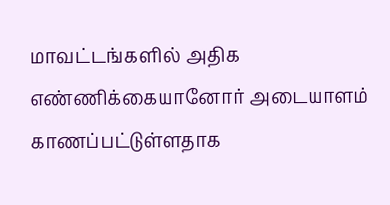மாவட்டங்களில் அதிக எண்ணிக்கையானோர் அடையாளம் காணப்பட்டுள்ளதாக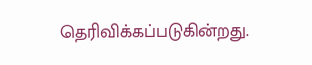தெரிவிக்கப்படுகின்றது.